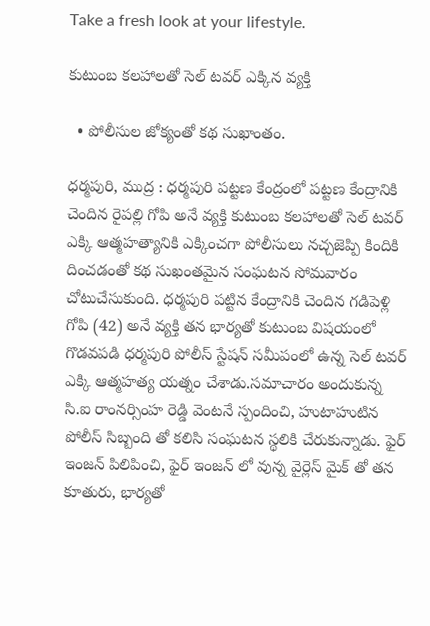Take a fresh look at your lifestyle.

కుటుంబ కలహాలతో సెల్ టవర్ ఎక్కిన వ్యక్తి

  • పోలీసుల జోక్యంతో కథ సుఖాంతం.

ధర్మపురి, ముద్ర : ధర్మపురి పట్టణ కేంద్రంలో పట్టణ కేంద్రానికి చెందిన రైపల్లి గోపి అనే వ్యక్తి కుటుంబ కలహాలతో సెల్ టవర్ ఎక్కి ఆత్మహత్యానికి ఎక్కించగా పోలీసులు నచ్చజెప్పి కిందికి దించడంతో కథ సుఖంతమైన సంఘటన సోమవారం చోటుచేసుకుంది. ధర్మపురి పట్టిన కేంద్రానికి చెందిన గడిపెళ్లి గోపి (42) అనే వ్యక్తి తన భార్యతో కుటుంబ విషయంలో గొడవపడి ధర్మపురి పోలీస్ స్టేషన్ సమీపంలో ఉన్న సెల్ టవర్ ఎక్కి ఆత్మహత్య యత్నం చేశాడు.సమాచారం అందుకున్న సి.ఐ రాంనర్సింహ రెడ్డి వెంటనే స్పందించి, హుటాహుటిన పోలీస్ సిబ్బంది తో కలిసి సంఘటన స్థలికి చేరుకున్నాడు. ఫైర్ ఇంజన్ పిలిపించి, ఫైర్ ఇంజన్ లో వున్న వైర్లెస్ మైక్ తో తన కూతురు, భార్యతో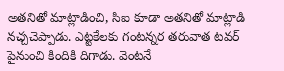అతనితో మాట్లాడించి, సిఐ కూడా అతనితో మాట్లాడి నచ్చచెప్పాడు. ఎట్టకేలకు గంటన్నర తరువాత టవర్ పైనుంచి కిందికి దిగాడు. వెంటనే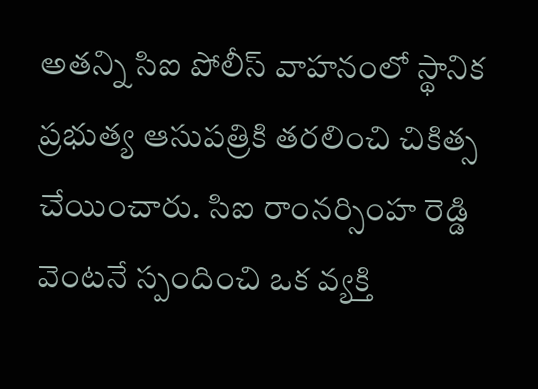అతన్ని సిఐ పోలీస్ వాహనంలో స్థానిక ప్రభుత్య ఆసుపత్రికి తరలించి చికిత్స చేయించారు. సిఐ రాంనర్సింహ రెడ్డి వెంటనే స్పందించి ఒక వ్యక్తి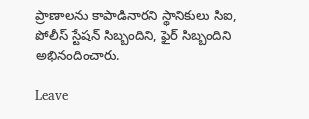ప్రాణాలను కాపాడినారని స్థానికులు సిఐ, పోలీస్ స్టేషన్ సిబ్బందిని, ఫైర్ సిబ్బందిని అభినందించారు.

Leave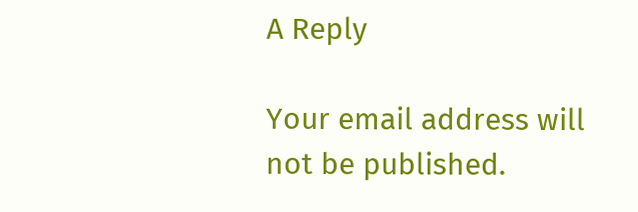A Reply

Your email address will not be published.